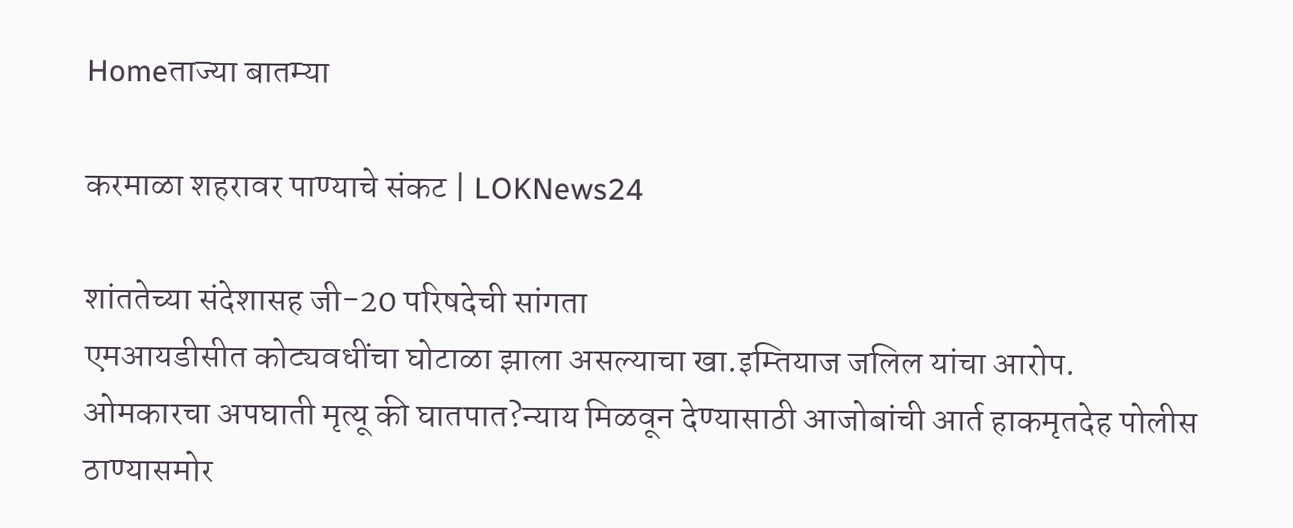Homeताज्या बातम्या

करमाळा शहरावर पाण्याचे संकट | LOKNews24

शांततेच्या संदेशासह जी-20 परिषदेची सांगता
एमआयडीसीत कोट्यवधींचा घोटाळा झाला असल्याचा खा.इम्तियाज जलिल यांचा आरोप.
ओमकारचा अपघाती मृत्यू की घातपात?न्याय मिळवून देण्यासाठी आजोबांची आर्त हाकमृतदेह पोलीस ठाण्यासमोर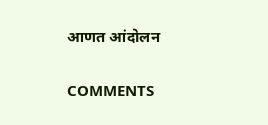आणत आंदोलन

COMMENTS